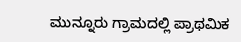ಮುನ್ನೂರು ಗ್ರಾಮದಲ್ಲಿ ಪ್ರಾಥಮಿಕ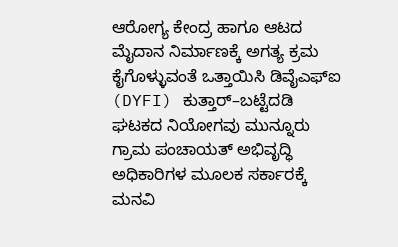ಆರೋಗ್ಯ ಕೇಂದ್ರ ಹಾಗೂ ಆಟದ ಮೈದಾನ ನಿರ್ಮಾಣಕ್ಕೆ ಅಗತ್ಯ ಕ್ರಮ ಕೈಗೊಳ್ಳುವಂತೆ ಒತ್ತಾಯಿಸಿ ಡಿವೈಎಫ್ಐ (DYFI) ಕುತ್ತಾರ್–ಬಟ್ಟೆದಡಿ ಘಟಕದ ನಿಯೋಗವು ಮುನ್ನೂರು ಗ್ರಾಮ ಪಂಚಾಯತ್ ಅಭಿವೃದ್ಧಿ ಅಧಿಕಾರಿಗಳ ಮೂಲಕ ಸರ್ಕಾರಕ್ಕೆ ಮನವಿ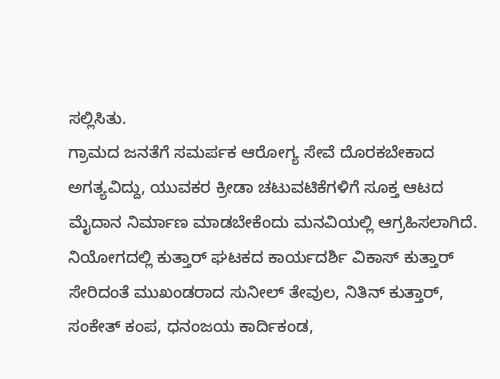ಸಲ್ಲಿಸಿತು.
ಗ್ರಾಮದ ಜನತೆಗೆ ಸಮರ್ಪಕ ಆರೋಗ್ಯ ಸೇವೆ ದೊರಕಬೇಕಾದ ಅಗತ್ಯವಿದ್ದು, ಯುವಕರ ಕ್ರೀಡಾ ಚಟುವಟಿಕೆಗಳಿಗೆ ಸೂಕ್ತ ಆಟದ ಮೈದಾನ ನಿರ್ಮಾಣ ಮಾಡಬೇಕೆಂದು ಮನವಿಯಲ್ಲಿ ಆಗ್ರಹಿಸಲಾಗಿದೆ.
ನಿಯೋಗದಲ್ಲಿ ಕುತ್ತಾರ್ ಘಟಕದ ಕಾರ್ಯದರ್ಶಿ ವಿಕಾಸ್ ಕುತ್ತಾರ್ ಸೇರಿದಂತೆ ಮುಖಂಡರಾದ ಸುನೀಲ್ ತೇವುಲ, ನಿತಿನ್ ಕುತ್ತಾರ್, ಸಂಕೇತ್ ಕಂಪ, ಧನಂಜಯ ಕಾರ್ದಿಕಂಡ,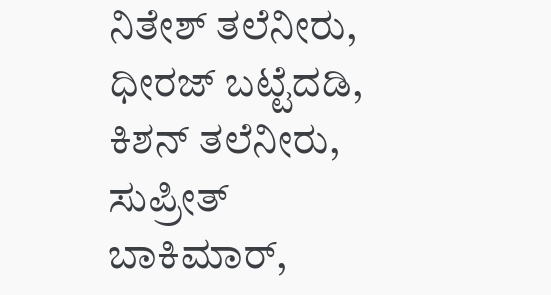ನಿತೇಶ್ ತಲೆನೀರು, ಧೀರಜ್ ಬಟ್ಟೆದಡಿ, ಕಿಶನ್ ತಲೆನೀರು, ಸುಪ್ರೀತ್ ಬಾಕಿಮಾರ್,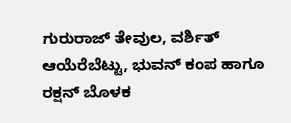ಗುರುರಾಜ್ ತೇವುಲ, ವರ್ಶಿತ್ ಆಯೆರೆಬೆಟ್ಟು, ಭುವನ್ ಕಂಪ ಹಾಗೂ ರಕ್ಷನ್ ಬೊಳಕ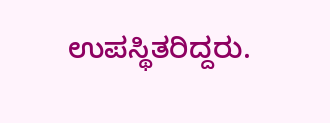ಉಪಸ್ಥಿತರಿದ್ದರು.